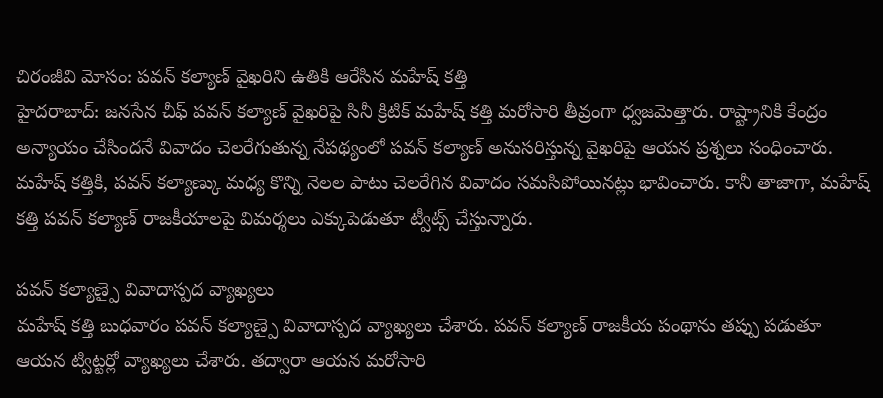చిరంజీవి మోసం: పవన్ కల్యాణ్ వైఖరిని ఉతికి ఆరేసిన మహేష్ కత్తి
హైదరాబాద్: జనసేన చీఫ్ పవన్ కల్యాణ్ వైఖరిపై సినీ క్రిటిక్ మహేష్ కత్తి మరోసారి తీవ్రంగా ధ్వజమెత్తారు. రాష్ట్రానికి కేంద్రం అన్యాయం చేసిందనే వివాదం చెలరేగుతున్న నేపథ్యంలో పవన్ కల్యాణ్ అనుసరిస్తున్న వైఖరిపై ఆయన ప్రశ్నలు సంధించారు.
మహేష్ కత్తికి, పవన్ కల్యాణ్కు మధ్య కొన్ని నెలల పాటు చెలరేగిన వివాదం సమసిపోయినట్లు భావించారు. కానీ తాజాగా, మహేష్ కత్తి పవన్ కల్యాణ్ రాజకీయాలపై విమర్శలు ఎక్కుపెడుతూ ట్వీట్స్ చేస్తున్నారు.

పవన్ కల్యాణ్పై వివాదాస్పద వ్యాఖ్యలు
మహేష్ కత్తి బుధవారం పవన్ కల్యాణ్పై వివాదాస్పద వ్యాఖ్యలు చేశారు. పవన్ కల్యాణ్ రాజకీయ పంథాను తప్పు పడుతూ ఆయన ట్విట్టర్లో వ్యాఖ్యలు చేశారు. తద్వారా ఆయన మరోసారి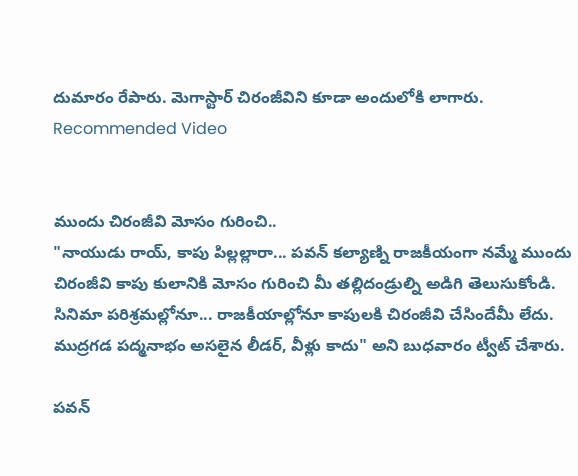దుమారం రేపారు. మెగాస్టార్ చిరంజీవిని కూడా అందులోకి లాగారు.
Recommended Video


ముందు చిరంజీవి మోసం గురించి..
"నాయుడు రాయ్, కాపు పిల్లల్లారా... పవన్ కల్యాణ్ని రాజకీయంగా నమ్మే ముందు చిరంజీవి కాపు కులానికి మోసం గురించి మీ తల్లిదండ్రుల్ని అడిగి తెలుసుకోండి. సినిమా పరిశ్రమల్లోనూ... రాజకీయాల్లోనూ కాపులకి చిరంజీవి చేసిందేమీ లేదు. ముద్రగడ పద్మనాభం అసలైన లీడర్, వీళ్లు కాదు" అని బుధవారం ట్వీట్ చేశారు.

పవన్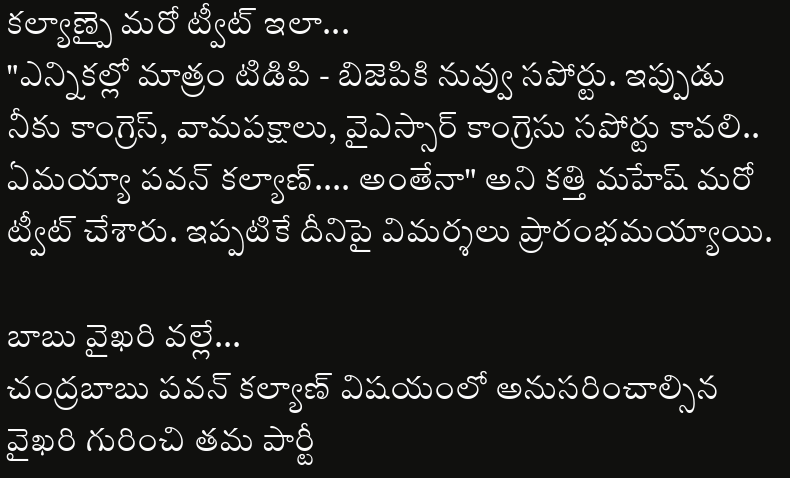కల్యాణ్పై మరో ట్వీట్ ఇలా...
"ఎన్నికల్లో మాత్రం టిడిపి - బిజెపికి నువ్వు సపోర్టు. ఇప్పుడు నీకు కాంగ్రెస్, వామపక్షాలు, వైఎస్సార్ కాంగ్రెసు సపోర్టు కావలి.. ఏమయ్యా పవన్ కల్యాణ్.... అంతేనా" అని కత్తి మహేష్ మరో ట్వీట్ చేశారు. ఇప్పటికే దీనిపై విమర్శలు ప్రారంభమయ్యాయి.

బాబు వైఖరి వల్లే...
చంద్రబాబు పవన్ కల్యాణ్ విషయంలో అనుసరించాల్సిన వైఖరి గురించి తమ పార్టీ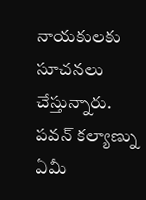నాయకులకు సూచనలు చేస్తున్నారు. పవన్ కల్యాణ్ను ఏమీ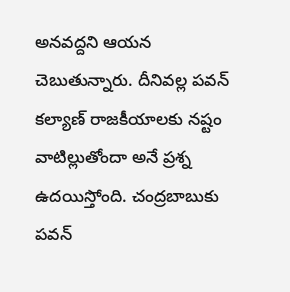అనవద్దని ఆయన చెబుతున్నారు. దీనివల్ల పవన్ కల్యాణ్ రాజకీయాలకు నష్టం వాటిల్లుతోందా అనే ప్రశ్న ఉదయిస్తోంది. చంద్రబాబుకు పవన్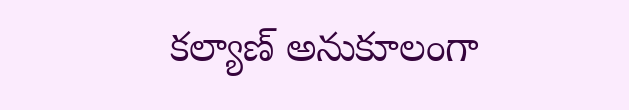కల్యాణ్ అనుకూలంగా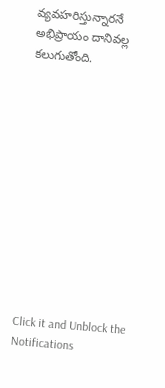వ్యవహరిస్తున్నారనే అభిప్రాయం దానివల్ల కలుగుతోంది.












Click it and Unblock the Notifications